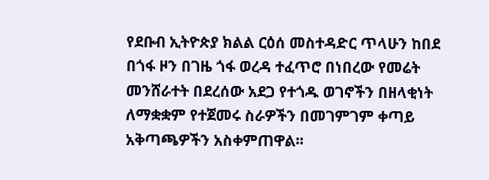የደቡብ ኢትዮጵያ ክልል ርዕሰ መስተዳድር ጥላሁን ከበደ በጎፋ ዞን በገዜ ጎፋ ወረዳ ተፈጥሮ በነበረው የመሬት መንሸራተት በደረሰው አደጋ የተጎዱ ወገኖችን በዘላቂነት ለማቋቋም የተጀመሩ ስራዎችን በመገምገም ቀጣይ አቅጣጫዎችን አስቀምጠዋል፡፡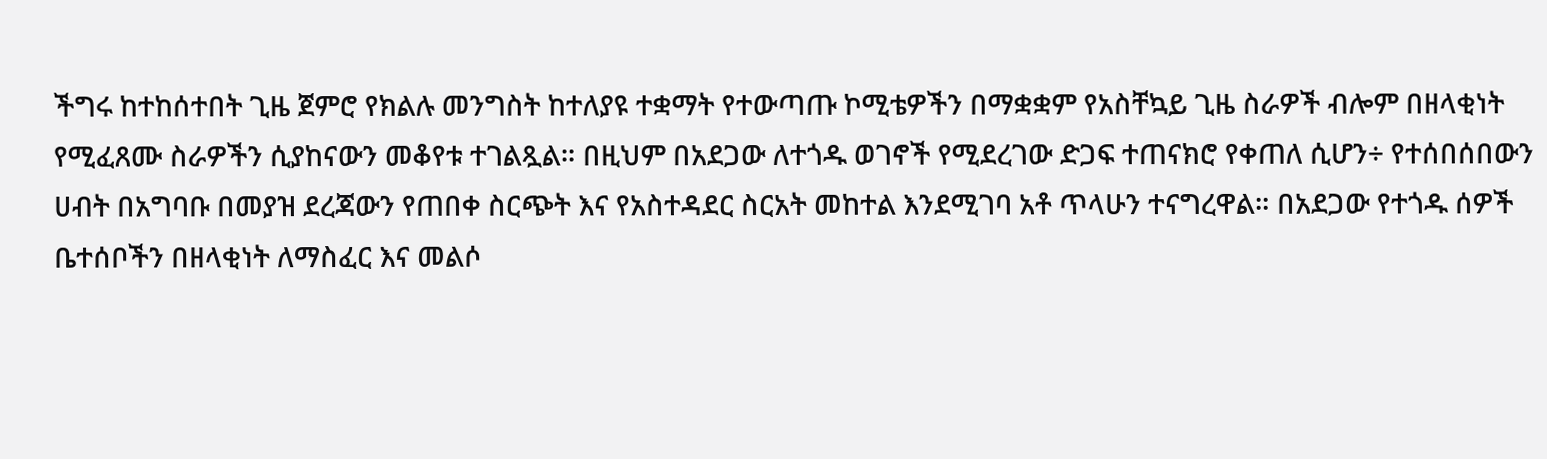ችግሩ ከተከሰተበት ጊዜ ጀምሮ የክልሉ መንግስት ከተለያዩ ተቋማት የተውጣጡ ኮሚቴዎችን በማቋቋም የአስቸኳይ ጊዜ ስራዎች ብሎም በዘላቂነት የሚፈጸሙ ስራዎችን ሲያከናውን መቆየቱ ተገልጿል። በዚህም በአደጋው ለተጎዱ ወገኖች የሚደረገው ድጋፍ ተጠናክሮ የቀጠለ ሲሆን÷ የተሰበሰበውን ሀብት በአግባቡ በመያዝ ደረጃውን የጠበቀ ስርጭት እና የአስተዳደር ስርአት መከተል እንደሚገባ አቶ ጥላሁን ተናግረዋል። በአደጋው የተጎዱ ሰዎች ቤተሰቦችን በዘላቂነት ለማስፈር እና መልሶ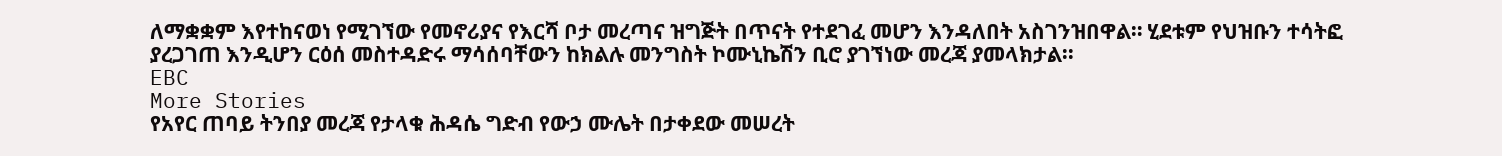ለማቋቋም እየተከናወነ የሚገኘው የመኖሪያና የእርሻ ቦታ መረጣና ዝግጅት በጥናት የተደገፈ መሆን እንዳለበት አስገንዝበዋል። ሂደቱም የህዝቡን ተሳትፎ ያረጋገጠ እንዲሆን ርዕሰ መስተዳድሩ ማሳሰባቸውን ከክልሉ መንግስት ኮሙኒኬሽን ቢሮ ያገኘነው መረጃ ያመላክታል፡፡
EBC
More Stories
የአየር ጠባይ ትንበያ መረጃ የታላቁ ሕዳሴ ግድብ የውኃ ሙሌት በታቀደው መሠረት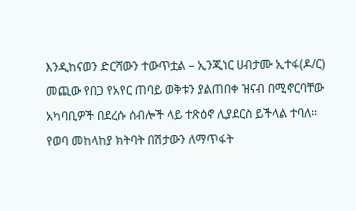እንዲከናወን ድርሻውን ተውጥቷል – ኢንጂነር ሀብታሙ ኢተፋ(ዶ/ር)
መጪው የበጋ የአየር ጠባይ ወቅቱን ያልጠበቀ ዝናብ በሚኖርባቸው አካባቢዎች በደረሱ ሰብሎች ላይ ተጽዕኖ ሊያደርስ ይችላል ተባለ።
የወባ መከላከያ ክትባት በሽታውን ለማጥፋት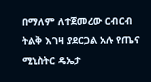በማለም ለተጀመረው ርብርብ ትልቅ እገዛ ያደርጋል አሉ የጤና ሚኒስትር ዴኤታ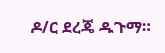ዶ/ር ደረጄ ዱጉማ።